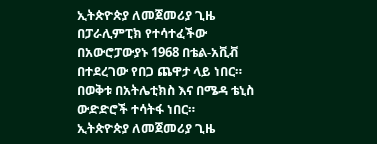ኢትጵዮጵያ ለመጀመሪያ ጊዜ በፓራሊምፒክ የተሳተፈችው በአውሮፓውያኑ 1968 በቴል-አቪቭ በተደረገው የበጋ ጨዋታ ላይ ነበር። በወቅቱ በአትሌቲክስ እና በሜዳ ቴኒስ ውድድሮች ተሳትፋ ነበር።
ኢትጵዮጵያ ለመጀመሪያ ጊዜ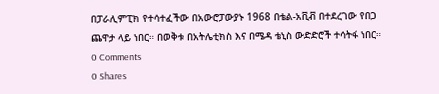በፓራሊምፒክ የተሳተፈችው በአውሮፓውያኑ 1968 በቴል-አቪቭ በተደረገው የበጋ ጨዋታ ላይ ነበር። በወቅቱ በአትሌቲክስ እና በሜዳ ቴኒስ ውድድሮች ተሳትፋ ነበር።
0 Comments
0 Shares